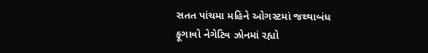સતત પાંચમા મહિને ઓગસ્ટમાં જથ્થાબંધ ફૂગાવો નેગેટિવ ઝોનમાં રહ્યો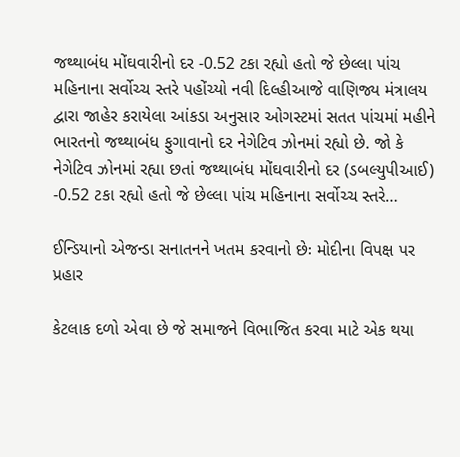જથ્થાબંધ મોંઘવારીનો દર -0.52 ટકા રહ્યો હતો જે છેલ્લા પાંચ મહિનાના સર્વોચ્ચ સ્તરે પહોંચ્યો નવી દિલ્હીઆજે વાણિજ્ય મંત્રાલય દ્વારા જાહેર કરાયેલા આંકડા અનુસાર ઓગસ્ટમાં સતત પાંચમાં મહીને ભારતનો જથ્થાબંધ ફુગાવાનો દર નેગેટિવ ઝોનમાં રહ્યો છે. જો કે નેગેટિવ ઝોનમાં રહ્યા છતાં જથ્થાબંધ મોંઘવારીનો દર (ડબલ્યુપીઆઈ) -0.52 ટકા રહ્યો હતો જે છેલ્લા પાંચ મહિનાના સર્વોચ્ચ સ્તરે…

ઈન્ડિયાનો એજન્ડા સનાતનને ખતમ કરવાનો છેઃ મોદીના વિપક્ષ પર પ્રહાર

કેટલાક દળો એવા છે જે સમાજને વિભાજિત કરવા માટે એક થયા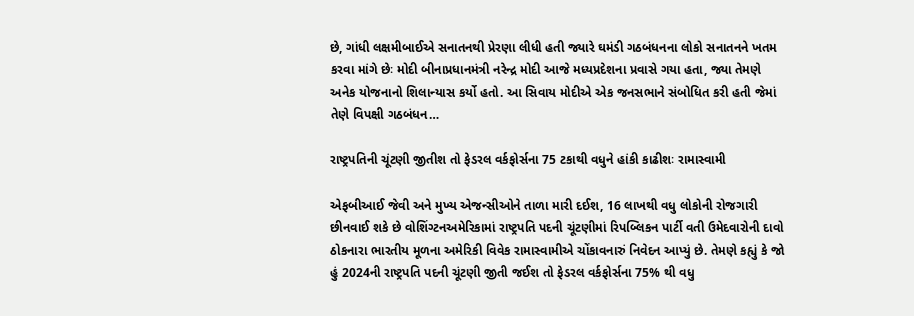છે, ગાંધી લક્ષમીબાઈએ સનાતનથી પ્રેરણા લીધી હતી જ્યારે ઘમંડી ગઠબંધનના લોકો સનાતનને ખતમ કરવા માંગે છેઃ મોદી બીનાપ્રધાનમંત્રી નરેન્દ્ર મોદી આજે મધ્યપ્રદેશના પ્રવાસે ગયા હતા, જ્યા તેમણે અનેક યોજનાનો શિલાન્યાસ કર્યો હતો. આ સિવાય મોદીએ એક જનસભાને સંબોધિત કરી હતી જેમાં તેણે વિપક્ષી ગઠબંધન…

રાષ્ટ્રપતિની ચૂંટણી જીતીશ તો ફેડરલ વર્કફોર્સના 75 ટકાથી વધુને હાંકી કાઢીશઃ રામાસ્વામી

એફબીઆઈ જેવી અને મુખ્ય એજન્સીઓને તાળા મારી દઈશ, 16 લાખથી વધુ લોકોની રોજગારી છીનવાઈ શકે છે વોશિંગ્ટનઅમેરિકામાં રાષ્ટ્રપતિ પદની ચૂંટણીમાં રિપબ્લિકન પાર્ટી વતી ઉમેદવારોની દાવો ઠોકનારા ભારતીય મૂળના અમેરિકી વિવેક રામાસ્વામીએ ચોંકાવનારું નિવેદન આપ્યું છે. તેમણે કહ્યું કે જો હું 2024ની રાષ્ટ્રપતિ પદની ચૂંટણી જીતી જઈશ તો ફેડરલ વર્કફોર્સના 75% થી વધુ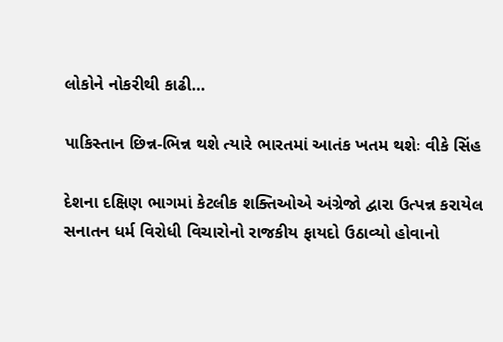લોકોને નોકરીથી કાઢી…

પાકિસ્તાન છિન્ન-ભિન્ન થશે ત્યારે ભારતમાં આતંક ખતમ થશેઃ વીકે સિંહ

દેશના દક્ષિણ ભાગમાં કેટલીક શક્તિઓએ અંગ્રેજો દ્વારા ઉત્પન્ન કરાયેલ સનાતન ધર્મ વિરોધી વિચારોનો રાજકીય ફાયદો ઉઠાવ્યો હોવાનો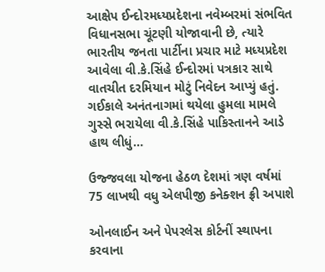આક્ષેપ ઈન્દોરમધ્યપ્રદેશના નવેમ્બરમાં સંભવિત વિધાનસભા ચૂંટણી યોજાવાની છે, ત્યારે ભારતીય જનતા પાર્ટીના પ્રચાર માટે મધ્યપ્રદેશ આવેલા વી.કે.સિંહે ઈન્દોરમાં પત્રકાર સાથે વાતચીત દરમિયાન મોટું નિવેદન આપ્યું હતું. ગઈકાલે અનંતનાગમાં થયેલા હુમલા મામલે ગુસ્સે ભરાયેલા વી.કે.સિંહે પાકિસ્તાનને આડે હાથ લીધું…

ઉજ્જવલા યોજના હેઠળ દેશમાં ત્રણ વર્ષમાં 75 લાખથી વધુ એલપીજી કનેક્શન ફ્રી અપાશે

ઓનલાઈન અને પેપરલેસ કોર્ટનીં સ્થાપના કરવાના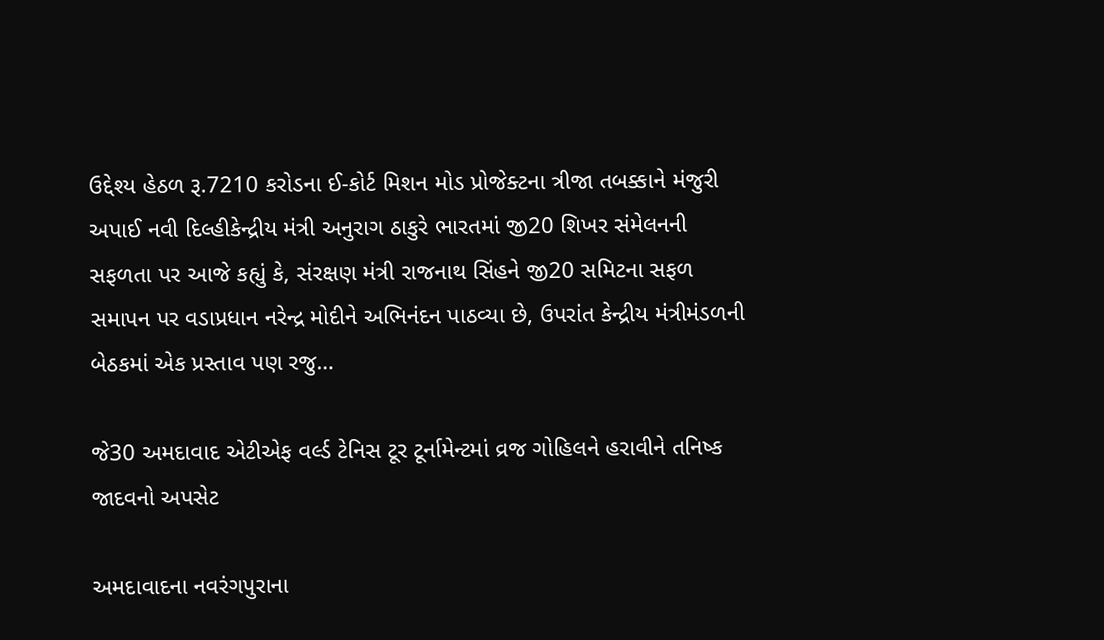ઉદ્દેશ્ય હેઠળ રૂ.7210 કરોડના ઈ-કોર્ટ મિશન મોડ પ્રોજેક્ટના ત્રીજા તબક્કાને મંજુરી અપાઈ નવી દિલ્હીકેન્દ્રીય મંત્રી અનુરાગ ઠાકુરે ભારતમાં જી20 શિખર સંમેલનની સફળતા પર આજે કહ્યું કે, સંરક્ષણ મંત્રી રાજનાથ સિંહને જી20 સમિટના સફળ સમાપન પર વડાપ્રધાન નરેન્દ્ર મોદીને અભિનંદન પાઠવ્યા છે, ઉપરાંત કેન્દ્રીય મંત્રીમંડળની બેઠકમાં એક પ્રસ્તાવ પણ રજુ…

જે30 અમદાવાદ એટીએફ વર્લ્ડ ટેનિસ ટૂર ટૂર્નામેન્ટમાં વ્રજ ગોહિલને હરાવીને તનિષ્ક જાદવનો અપસેટ

અમદાવાદના નવરંગપુરાના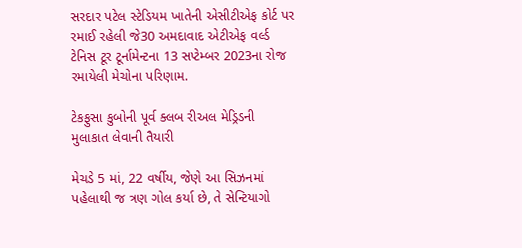સરદાર પટેલ સ્ટેડિયમ ખાતેની એસીટીએફ કોર્ટ પર રમાઈ રહેલી જે30 અમદાવાદ એટીએફ વર્લ્ડ ટેનિસ ટૂર ટૂર્નામેન્ટના 13 સપ્ટેમ્બર 2023ના રોજ રમાયેલી મેચોના પરિણામ.

ટેકફુસા કુબોની પૂર્વ ક્લબ રીઅલ મેડ્રિડની મુલાકાત લેવાની તૈયારી

મેચડે 5 માં, 22 વર્ષીય, જેણે આ સિઝનમાં પહેલાથી જ ત્રણ ગોલ કર્યા છે, તે સેન્ટિયાગો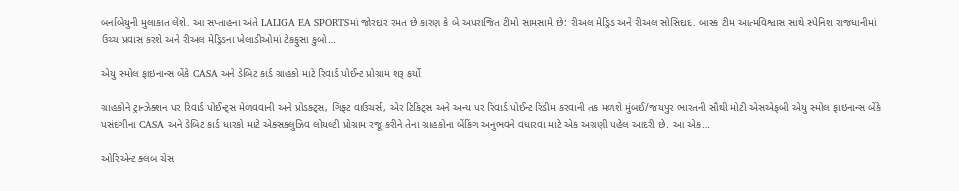બર્નાબેયુની મુલાકાત લેશે. આ સપ્તાહના અંતે LALIGA EA SPORTSમાં જોરદાર રમત છે કારણ કે બે અપરાજિત ટીમો સામસામે છે: રીઅલ મેડ્રિડ અને રીઅલ સોસિદાદ. બાસ્ક ટીમ આત્મવિશ્વાસ સાથે સ્પેનિશ રાજધાનીમાં ઉચ્ચ પ્રવાસ કરશે અને રીઅલ મેડ્રિડના ખેલાડીઓમાં ટેકફુસા કુબો…

એયુ સ્મોલ ફાઇનાન્સ બેંકે CASA અને ડેબિટ કાર્ડ ગ્રાહકો માટે રિવાર્ડ પોઈન્ટ પ્રોગ્રામ શરૂ કર્યો

ગ્રાહકોને ટ્રાન્ઝેક્શન પર રિવાર્ડ પોઈન્ટ્સ મેળવવાની અને પ્રોડક્ટ્સ, ગિફ્ટ વાઉચર્સ, એર ટિકિટ્સ અને અન્ય પર રિવાર્ડ પોઈન્ટ રિડીમ કરવાની તક મળશે મુંબઈ/જયપુર ભારતની સૌથી મોટી એસએફબી એયુ સ્મોલ ફાઇનાન્સ બેંકે પસંદગીના CASA અને ડેબિટ કાર્ડ ધારકો માટે એક્સક્લુઝિવ લોયલ્ટી પ્રોગ્રામ રજૂ કરીને તેના ગ્રાહકોના બેંકિંગ અનુભવને વધારવા માટે એક અગ્રણી પહેલ આદરી છે. આ એક…

ઓરિએન્ટ ક્લબ ચેસ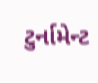ટુર્નામેન્ટ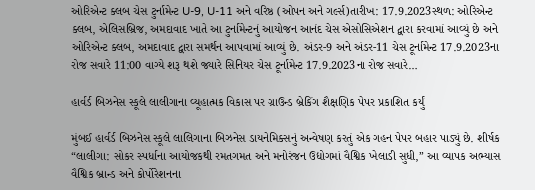ઓરિએન્ટ ક્લબ ચેસ ટુર્નામેન્ટ U-9, U-11 અને વરિષ્ઠ (ઓપન અને ગર્લ્સ)તારીખ: 17.9.2023સ્થળ: ઓરિએન્ટ ક્લબ, એલિસબ્રિજ, અમદાવાદ ખાતે આ ટુર્નામેન્ટનું આયોજન આનંદ ચેસ એસોસિએશન દ્વારા કરવામાં આવ્યું છે અને ઓરિએન્ટ ક્લબ, અમદાવાદ દ્વારા સમર્થન આપવામાં આવ્યું છે. અંડર-9 અને અંડર-11 ચેસ ટૂર્નામેન્ટ 17.9.2023ના રોજ સવારે 11:00 વાગ્યે શરૂ થશે જ્યારે સિનિયર ચેસ ટૂર્નામેન્ટ 17.9.2023ના રોજ સવારે…

હાર્વર્ડ બિઝનેસ સ્કૂલે લાલીગાના વ્યૂહાત્મક વિકાસ પર ગ્રાઉન્ડ બ્રેકિંગ શૈક્ષણિક પેપર પ્રકાશિત કર્યું

મુંબઈ હાર્વર્ડ બિઝનેસ સ્કૂલે લાલિગાના બિઝનેસ ડાયનેમિક્સનું અન્વેષણ કરતું એક ગહન પેપર બહાર પાડ્યું છે. શીર્ષક “લાલીગા: સોકર સ્પર્ધાના આયોજકથી રમતગમત અને મનોરંજન ઉદ્યોગમાં વૈશ્વિક ખેલાડી સુધી,” આ વ્યાપક અભ્યાસ વૈશ્વિક બ્રાન્ડ અને કોર્પોરેશનના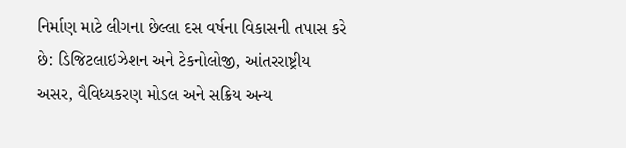નિર્માણ માટે લીગના છેલ્લા દસ વર્ષના વિકાસની તપાસ કરે છે: ડિજિટલાઇઝેશન અને ટેકનોલોજી, આંતરરાષ્ટ્રીય અસર, વૈવિધ્યકરણ મોડલ અને સક્રિય અન્ય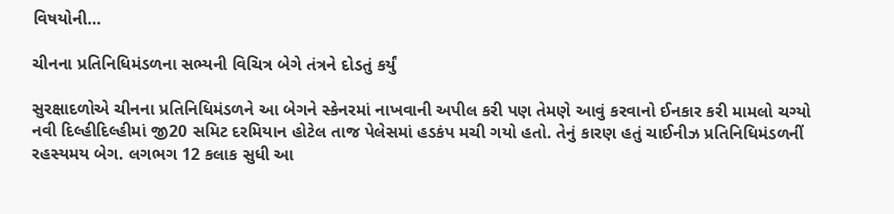વિષયોની…

ચીનના પ્રતિનિધિમંડળના સભ્યની વિચિત્ર બેગે તંત્રને દોડતું કર્યું

સુરક્ષાદળોએ ચીનના પ્રતિનિધિમંડળને આ બેગને સ્કેનરમાં નાખવાની અપીલ કરી પણ તેમણે આવું કરવાનો ઈનકાર કરી મામલો ચગ્યો નવી દિલ્હીદિલ્હીમાં જી20 સમિટ દરમિયાન હોટેલ તાજ પેલેસમાં હડકંપ મચી ગયો હતો. તેનું કારણ હતું ચાઈનીઝ પ્રતિનિધિમંડળનીં રહસ્યમય બેગ. લગભગ 12 કલાક સુધી આ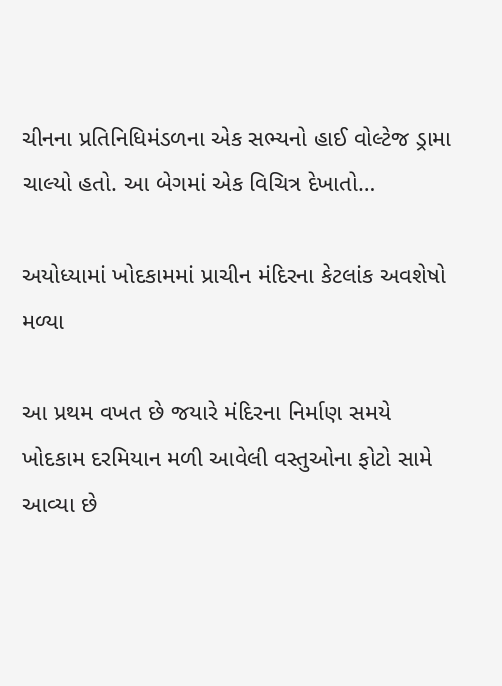ચીનના પ્રતિનિધિમંડળના એક સભ્યનો હાઈ વોલ્ટેજ ડ્રામા ચાલ્યો હતો. આ બેગમાં એક વિચિત્ર દેખાતો…

અયોધ્યામાં ખોદકામમાં પ્રાચીન મંદિરના કેટલાંક અવશેષો મળ્યા

આ પ્રથમ વખત છે જયારે મંદિરના નિર્માણ સમયે ખોદકામ દરમિયાન મળી આવેલી વસ્તુઓના ફોટો સામે આવ્યા છે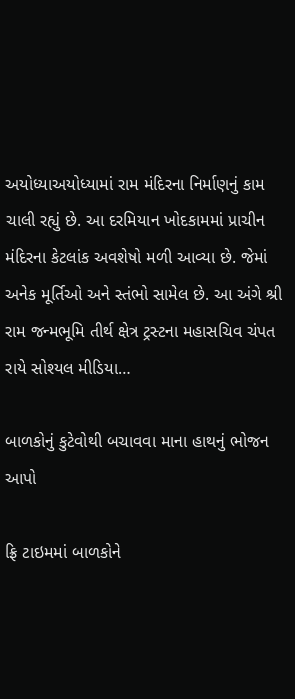અયોધ્યાઅયોધ્યામાં રામ મંદિરના નિર્માણનું કામ ચાલી રહ્યું છે. આ દરમિયાન ખોદકામમાં પ્રાચીન મંદિરના કેટલાંક અવશેષો મળી આવ્યા છે. જેમાં અનેક મૂર્તિઓ અને સ્તંભો સામેલ છે. આ અંગે શ્રી રામ જન્મભૂમિ તીર્થ ક્ષેત્ર ટ્રસ્ટના મહાસચિવ ચંપત રાયે સોશ્યલ મીડિયા…

બાળકોનું કુટેવોથી બચાવવા માના હાથનું ભોજન આપો

ફ્રિ ટાઇમમાં બાળકોને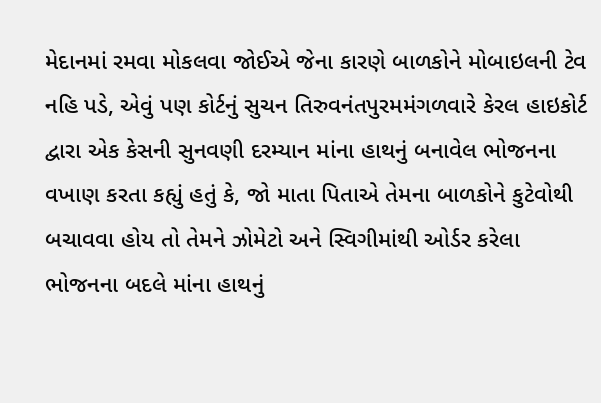મેદાનમાં રમવા મોકલવા જોઈએ જેના કારણે બાળકોને મોબાઇલની ટેવ નહિ પડે, એવું પણ કોર્ટનું સુચન તિરુવનંતપુરમમંગળવારે કેરલ હાઇકોર્ટ દ્વારા એક કેસની સુનવણી દરમ્યાન માંના હાથનું બનાવેલ ભોજનના વખાણ કરતા કહ્યું હતું કે, જો માતા પિતાએ તેમના બાળકોને કુટેવોથી બચાવવા હોય તો તેમને ઝોમેટો અને સ્વિગીમાંથી ઓર્ડર કરેલા ભોજનના બદલે માંના હાથનું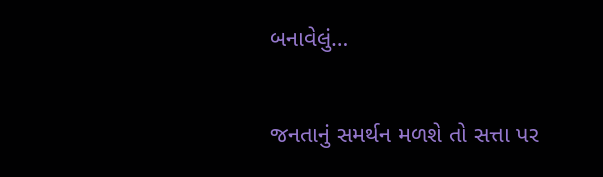બનાવેલું…

જનતાનું સમર્થન મળશે તો સત્તા પર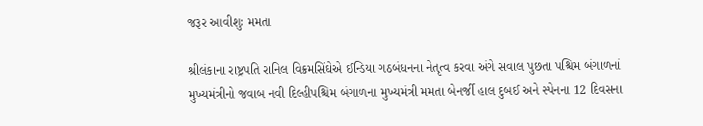જરૂર આવીશુઃ મમતા

શ્રીલંકાના રાષ્ટ્રપતિ રાનિલ વિક્રમસિંઘેએ ઈન્ડિયા ગઠબંધનના નેતૃત્વ કરવા અંગે સવાલ પુછતા પશ્ચિમ બંગાળનાં મુખ્યમંત્રીનો જવાબ નવી દિલ્હીપશ્ચિમ બંગાળના મુખ્યમંત્રી મમતા બેનર્જી હાલ દુબઈ અને સ્પેનના 12 દિવસના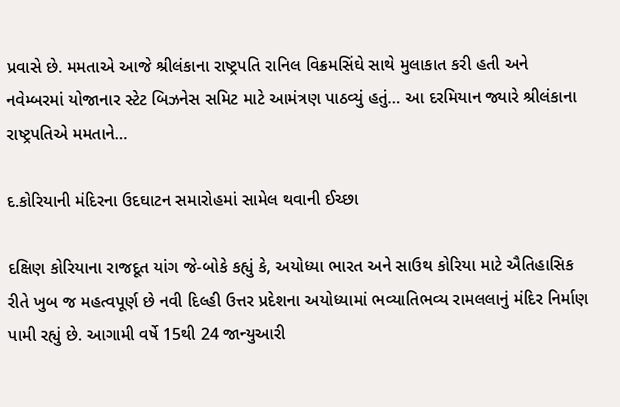પ્રવાસે છે. મમતાએ આજે શ્રીલંકાના રાષ્ટ્રપતિ રાનિલ વિક્રમસિંઘે સાથે મુલાકાત કરી હતી અને નવેમ્બરમાં યોજાનાર સ્ટેટ બિઝનેસ સમિટ માટે આમંત્રણ પાઠવ્યું હતું… આ દરમિયાન જ્યારે શ્રીલંકાના રાષ્ટ્રપતિએ મમતાને…

દ.કોરિયાની મંદિરના ઉદઘાટન સમારોહમાં સામેલ થવાની ઈચ્છા

દક્ષિણ કોરિયાના રાજદૂત યાંગ જે-બોકે કહ્યું કે, અયોધ્યા ભારત અને સાઉથ કોરિયા માટે ઐતિહાસિક રીતે ખુબ જ મહત્વપૂર્ણ છે નવી દિલ્હી ઉત્તર પ્રદેશના અયોધ્યામાં ભવ્યાતિભવ્ય રામલલાનું મંદિર નિર્માણ પામી રહ્યું છે. આગામી વર્ષે 15થી 24 જાન્યુઆરી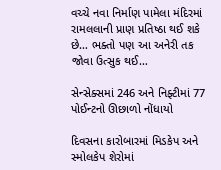વચ્ચે નવા નિર્માણ પામેલા મંદિરમાં રામલલાની પ્રાણ પ્રતિષ્ઠા થઈ શકે છે… ભક્તો પણ આ અનેરી તક જોવા ઉત્સુક થઈ…

સેન્સેક્સમાં 246 અને નિફ્ટીમાં 77 પોઈન્ટનો ઊછાળો નોંધાયો

દિવસના કારોબારમાં મિડકેપ અને સ્મોલકેપ શેરોમાં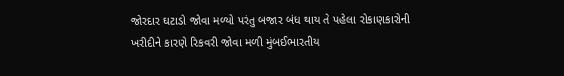જોરદાર ઘટાડો જોવા મળ્યો પરંતુ બજાર બંધ થાય તે પહેલા રોકાણકારોની ખરીદીને કારણે રિકવરી જોવા મળી મુંબઈભારતીય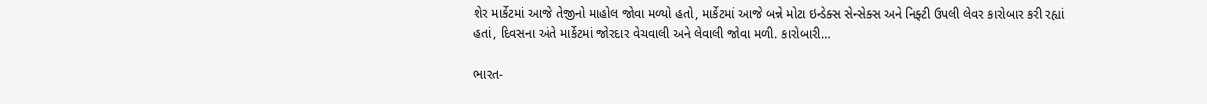શેર માર્કેટમાં આજે તેજીનો માહોલ જોવા મળ્યો હતો, માર્કેટમાં આજે બન્ને મોટા ઇન્ડેક્સ સેન્સેક્સ અને નિફ્ટી ઉપલી લેવર કારોબાર કરી રહ્યાં હતાં, દિવસના અંતે માર્કેટમાં જોરદાર વેચવાલી અને લેવાલી જોવા મળી. કારોબારી…

ભારત-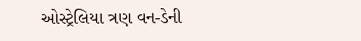ઓસ્ટ્રેલિયા ત્રણ વન-ડેની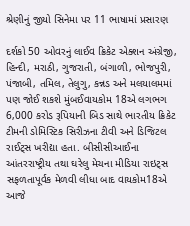શ્રેણીનું જીયો સિનેમા પર 11 ભાષામાં પ્રસારણ

દર્શકો 50 ઓવરનું લાઈવ ક્રિકેટ એક્શન અંગ્રેજી, હિન્દી, મરાઠી, ગુજરાતી, બંગાળી, ભોજપુરી, પંજાબી, તમિલ, તેલુગુ, કન્નડ અને મલયાલમમાં પણ જોઈ શકશે મુંબઈવાયકોમ 18એ લગભગ 6,000 કરોડ રૂપિયાની બિડ સાથે ભારતીય ક્રિકેટ ટીમની ડોમિસ્ટિક સિરીઝના ટીવી અને ડિજિટલ રાઈટ્સ ખરીદ્યા હતા. બીસીસીઆઈના આંતરરાષ્ટ્રીય તથા ઘરેલુ મેચના મીડિયા રાઇટ્સ સફળતાપૂર્વક મેળવી લીધા બાદ વાયકોમ18એ આજે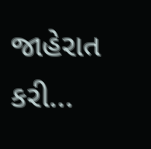જાહેરાત કરી…